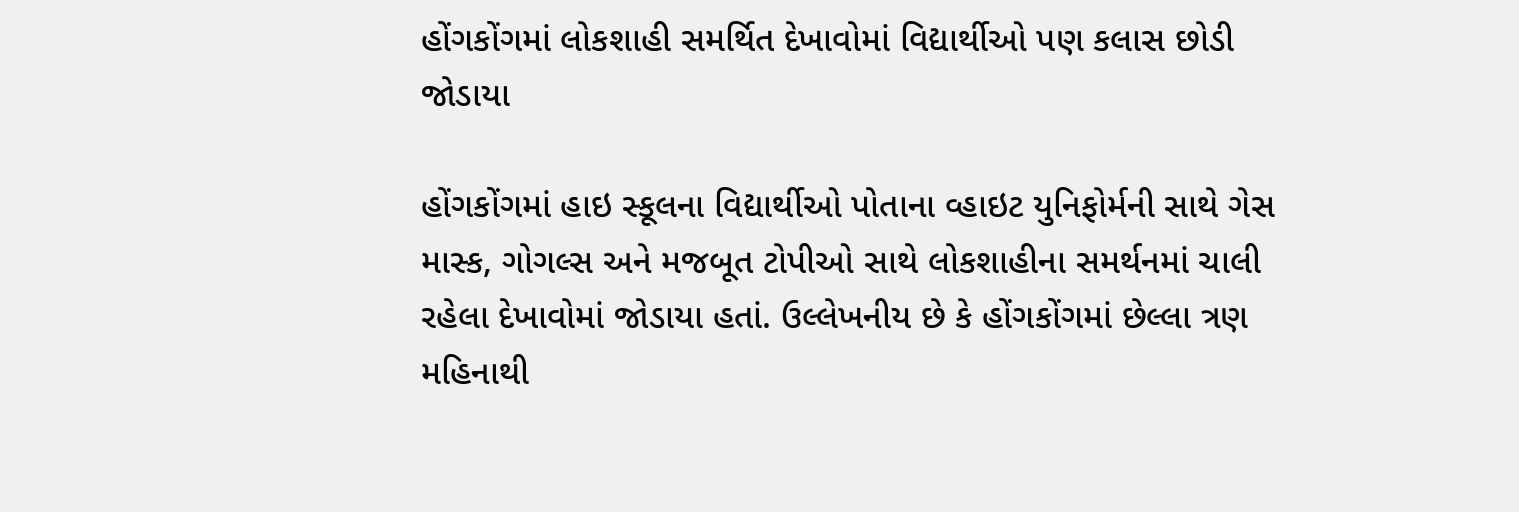હોંગકોંગમાં લોકશાહી સમર્થિત દેખાવોમાં વિદ્યાર્થીઓ પણ કલાસ છોડી જોડાયા

હોંગકોંગમાં હાઇ સ્કૂલના વિદ્યાર્થીઓ પોતાના વ્હાઇટ યુનિફોર્મની સાથે ગેસ માસ્ક, ગોગલ્સ અને મજબૂત ટોપીઓ સાથે લોકશાહીના સમર્થનમાં ચાલી રહેલા દેખાવોમાં જોડાયા હતાં. ઉલ્લેખનીય છે કે હોંગકોંગમાં છેલ્લા ત્રણ મહિનાથી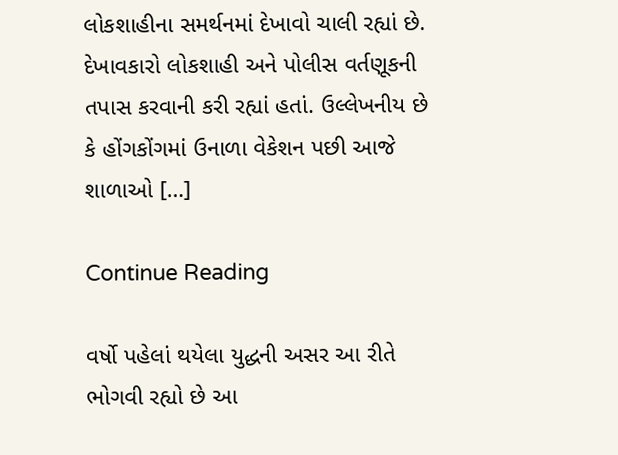લોકશાહીના સમર્થનમાં દેખાવો ચાલી રહ્યાં છે. દેખાવકારો લોકશાહી અને પોલીસ વર્તણૂકની તપાસ કરવાની કરી રહ્યાં હતાં. ઉલ્લેખનીય છે કે હોંગકોંગમાં ઉનાળા વેકેશન પછી આજે શાળાઓ […]

Continue Reading

વર્ષો પહેલાં થયેલા યુદ્ધની અસર આ રીતે ભોગવી રહ્યો છે આ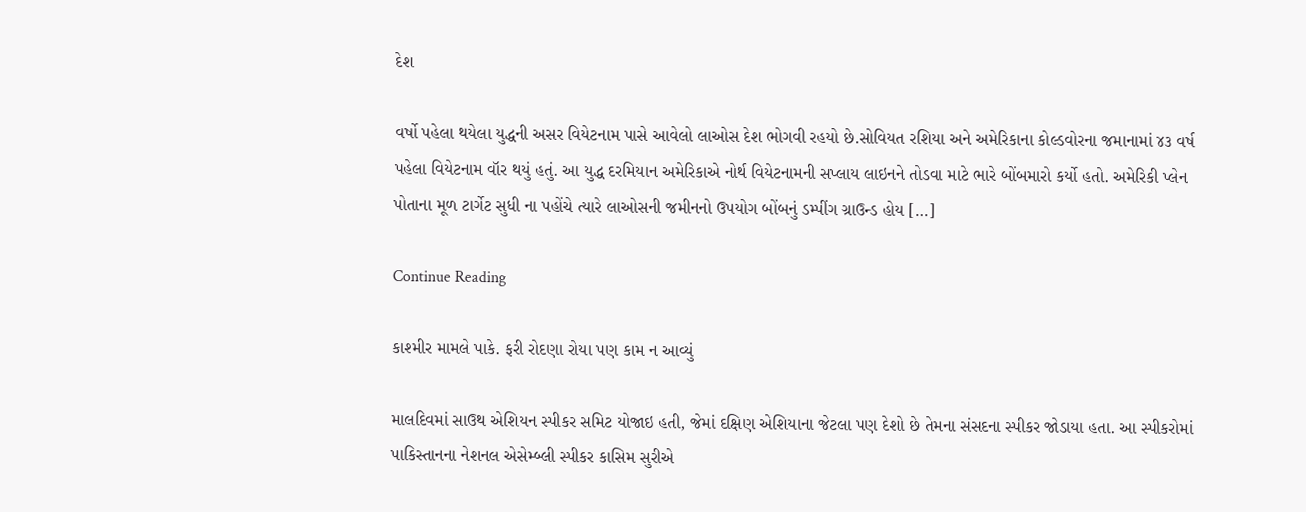દેશ

વર્ષો પહેલા થયેલા યુદ્ધની અસર વિયેટનામ પાસે આવેલો લાઓસ દેશ ભોગવી રહયો છે.સોવિયત રશિયા અને અમેરિકાના કોલ્ડવોરના જમાનામાં ૪૩ વર્ષ પહેલા વિયેટનામ વૉર થયું હતું. આ યુદ્ધ દરમિયાન અમેરિકાએ નોર્થ વિયેટનામની સપ્લાય લાઇનને તોડવા માટે ભારે બોંબમારો કર્યો હતો. અમેરિકી પ્લેન પોતાના મૂળ ટાર્ગેટ સુધી ના પહોંચે ત્યારે લાઓસની જમીનનો ઉપયોગ બોંબનું ડમ્પીંગ ગ્રાઉન્ડ હોય […]

Continue Reading

કાશ્મીર મામલે પાકે. ફરી રોદણા રોયા પણ કામ ન આવ્યું

માલદિવમાં સાઉથ એશિયન સ્પીકર સમિટ યોજાઇ હતી, જેમાં દક્ષિણ એશિયાના જેટલા પણ દેશો છે તેમના સંસદના સ્પીકર જોડાયા હતા. આ સ્પીકરોમાં પાકિસ્તાનના નેશનલ એસેમ્બ્લી સ્પીકર કાસિમ સુરીએ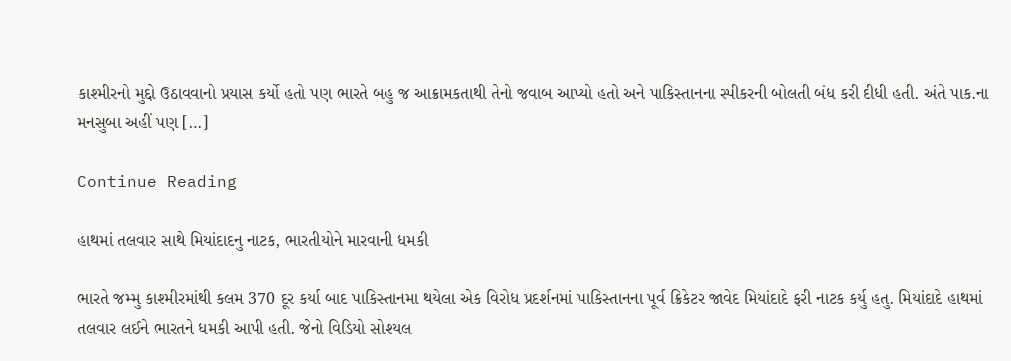કાશ્મીરનો મુદ્દો ઉઠાવવાનો પ્રયાસ કર્યો હતો પણ ભારતે બહુ જ આક્રામકતાથી તેનો જવાબ આપ્યો હતો અને પાકિસ્તાનના સ્પીકરની બોલતી બંધ કરી દીધી હતી. અંતે પાક.ના મનસુબા અહીં પણ […]

Continue Reading

હાથમાં તલવાર સાથે મિયાંદાદનુ નાટક, ભારતીયોને મારવાની ધમકી

ભારતે જમ્મુ કાશ્મીરમાંથી કલમ 370 દૂર કર્યા બાદ પાકિસ્તાનમા થયેલા એક વિરોધ પ્રદર્શનમાં પાકિસ્તાનના પૂર્વ ક્રિકેટર જાવેદ મિયાંદાદે ફરી નાટક કર્યુ હતુ. મિયાંદાદે હાથમાં તલવાર લઈને ભારતને ધમકી આપી હતી. જેનો વિડિયો સોશ્યલ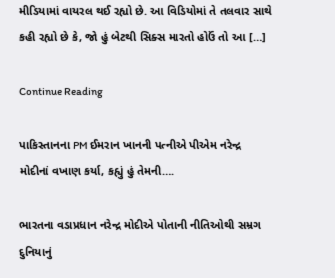મીડિયામાં વાયરલ થઈ રહ્યો છે. આ વિડિયોમાં તે તલવાર સાથે કહી રહ્યો છે કે, જો હું બેટથી સિક્સ મારતો હોઉં તો આ […]

Continue Reading

પાકિસ્તાનના PM ઈમરાન ખાનની પત્નીએ પીએમ નરેન્દ્ર મોદીનાં વખાણ કર્યા, કહ્યું હું તેમની….

ભારતના વડાપ્રધાન નરેન્દ્ર મોદીએ પોતાની નીતિઓથી સમ્રગ દુનિયાનું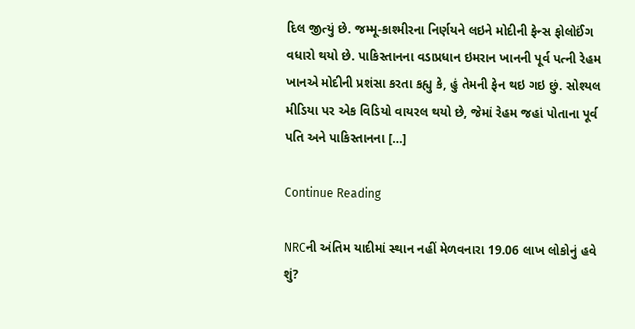દિલ જીત્યું છે. જમ્મૂ-કાશ્મીરના નિર્ણયને લઇને મોદીની ફેન્સ ફોલોઈંગ વધારો થયો છે. પાકિસ્તાનના વડાપ્રધાન ઇમરાન ખાનની પૂર્વ પત્ની રેહમ ખાનએ મોદીની પ્રશંસા કરતા કહ્યુ કે, હું તેમની ફેન થઇ ગઇ છું. સોશ્યલ મીડિયા પર એક વિડિયો વાયરલ થયો છે, જેમાં રેહમ જહાં પોતાના પૂર્વ પતિ અને પાકિસ્તાનના […]

Continue Reading

NRCની અંતિમ યાદીમાં સ્થાન નહીં મેળવનારા 19.06 લાખ લોકોનું હવે શું?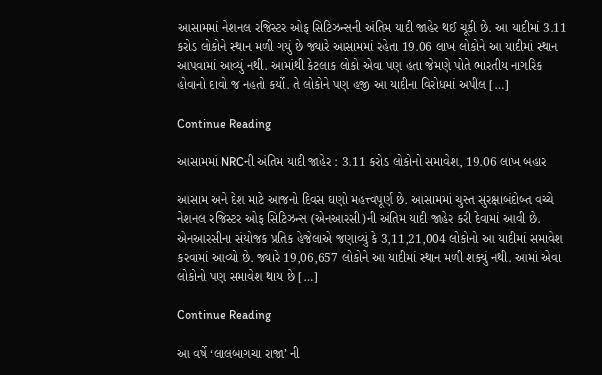આસામમાં નેશનલ રજિસ્ટર ઓફ સિટિઝન્સની અંતિમ યાદી જાહેર થઈ ચૂકી છે. આ યાદીમાં 3.11 કરોડ લોકોને સ્થાન મળી ગયું છે જ્યારે આસામમાં રહેતા 19.06 લાખ લોકોને આ યાદીમાં સ્થાન આપવામાં આવ્યું નથી. આમાંથી કેટલાક લોકો એવા પણ હતા જેમણે પોતે ભારતીય નાગરિક હોવાનો દાવો જ નહતો કર્યો. તે લોકોને પણ હજી આ યાદીના વિરોધમાં અપીલ […]

Continue Reading

આસામમાં NRCની અંતિમ યાદી જાહેર : 3.11 કરોડ લોકોનો સમાવેશ, 19.06 લાખ બહાર

આસામ અને દેશ માટે આજનો દિવસ ઘણો મહત્ત્વપૂર્ણ છે. આસામમાં ચુસ્ત સુરક્ષાબંદોબ્ત વચ્ચે નેશનલ રજિસ્ટર ઓફ સિટિઝન્સ (એનઆરસી)ની અંતિમ યાદી જાહેર કરી દેવામાં આવી છે. એનઆરસીના સંયોજક પ્રતિક હેજેલાએ જણાવ્યું કે 3,11,21,004 લોકોનો આ યાદીમાં સમાવેશ કરવામાં આવ્યો છે. જ્યારે 19,06,657 લોકોને આ યાદીમાં સ્થાન મળી શક્યું નથી. આમાં એવા લોકોનો પણ સમાવેશ થાય છે […]

Continue Reading

આ વર્ષે ‘લાલબાગચા રાજા’ ની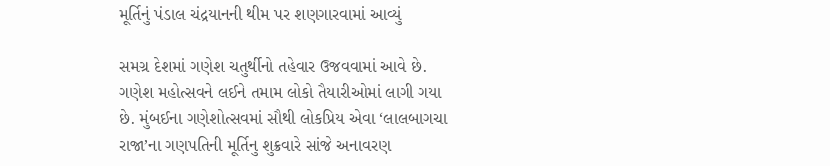મૂર્તિનું પંડાલ ચંદ્રયાનની થીમ પર શણગારવામાં આવ્યું

સમગ્ર દેશમાં ગણેશ ચતુર્થીનો તહેવાર ઉજવવામાં આવે છે. ગણેશ મહોત્સવને લઈને તમામ લોકો તૈયારીઓમાં લાગી ગયા છે. મુંબઈના ગણેશોત્સવમાં સૌથી લોકપ્રિય એવા ‘લાલબાગચા રાજા’ના ગણપતિની મૂર્તિનુ શુક્રવારે સાંજે અનાવરણ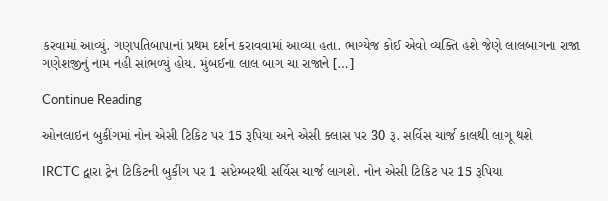કરવામાં આવ્યું. ગણપતિબાપાનાં પ્રથમ દર્શન કરાવવામાં આવ્યા હતા. ભાગ્યેજ કોઈ એવો વ્યક્તિ હશે જેણે લાલબાગના રાજા ગણેશજીનું નામ નહી સાંભળ્યું હોય. મુંબઈના લાલ બાગ ચા રાજાને […]

Continue Reading

ઓનલાઇન બુકીંગમાં નોન એસી ટિકિટ પર 15 રૂપિયા અને એસી ક્લાસ પર 30 રૂ. સર્વિસ ચાર્જ કાલથી લાગૂ થશે

IRCTC દ્વારા ટ્રેન ટિકિટની બુકીંગ પર 1 સપ્ટેમ્બરથી સર્વિસ ચાર્જ લાગશે. નોન એસી ટિકિટ પર 15 રૂપિયા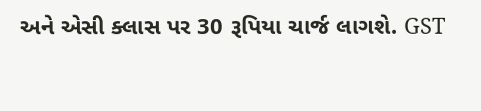અને એસી ક્લાસ પર 30 રૂપિયા ચાર્જ લાગશે. GST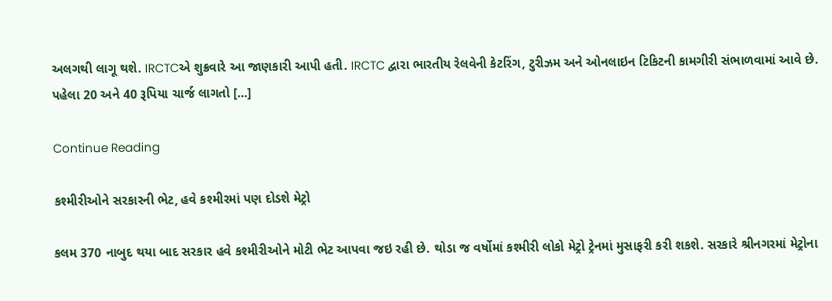અલગથી લાગૂ થશે. IRCTCએ શુક્રવારે આ જાણકારી આપી હતી. IRCTC દ્વારા ભારતીય રેલવેની કેટરિંગ, ટુરીઝમ અને ઓનલાઇન ટિકિટની કામગીરી સંભાળવામાં આવે છે. પહેલા 20 અને 40 રૂપિયા ચાર્જ લાગતો […]

Continue Reading

કશ્મીરીઓને સરકારની ભેટ, હવે કશ્મીરમાં પણ દોડશે મેટ્રો

કલમ 370 નાબુદ થયા બાદ સરકાર હવે કશ્મીરીઓને મોટી ભેટ આપવા જઇ રહી છે. થોડા જ વર્ષોમાં કશ્મીરી લોકો મેટ્રો ટ્રેનમાં મુસાફરી કરી શકશે. સરકારે શ્રીનગરમાં મેટ્રોના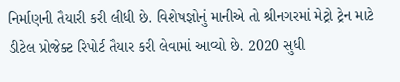નિર્માણની તૈયારી કરી લીધી છે. વિશેષજ્ઞોનું માનીએ તો શ્રીનગરમાં મેટ્રો ટ્રેન માટે ડીટેલ પ્રોજેક્ટ રિપોર્ટ તૈયાર કરી લેવામાં આવ્યો છે. 2020 સુધી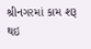શ્રીનગરમાં કામ શરૂ થઇ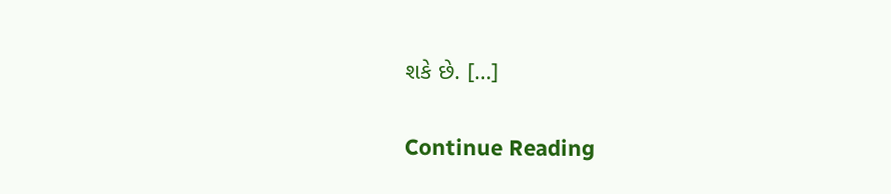શકે છે. […]

Continue Reading